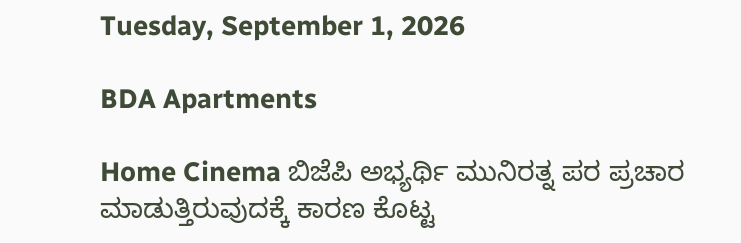Tuesday, September 1, 2026

BDA Apartments

Home Cinema ಬಿಜೆಪಿ ಅಭ್ಯರ್ಥಿ ಮುನಿರತ್ನ ಪರ ಪ್ರಚಾರ ಮಾಡುತ್ತಿರುವುದಕ್ಕೆ ಕಾರಣ ಕೊಟ್ಟ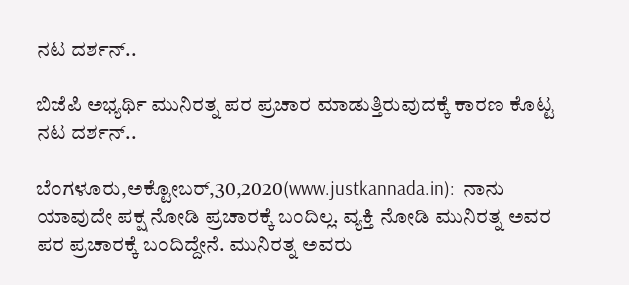ನಟ ದರ್ಶನ್..

ಬಿಜೆಪಿ ಅಭ್ಯರ್ಥಿ ಮುನಿರತ್ನ ಪರ ಪ್ರಚಾರ ಮಾಡುತ್ತಿರುವುದಕ್ಕೆ ಕಾರಣ ಕೊಟ್ಟ ನಟ ದರ್ಶನ್..

ಬೆಂಗಳೂರು,ಅಕ್ಟೋಬರ್,30,2020(www.justkannada.in):  ನಾನು ಯಾವುದೇ ಪಕ್ಷ ನೋಡಿ ಪ್ರಚಾರಕ್ಕೆ ಬಂದಿಲ್ಲ. ವ್ಯಕ್ತಿ ನೋಡಿ ಮುನಿರತ್ನ ಅವರ ಪರ ಪ್ರಚಾರಕ್ಕೆ ಬಂದಿದ್ದೇನೆ. ಮುನಿರತ್ನ ಅವರು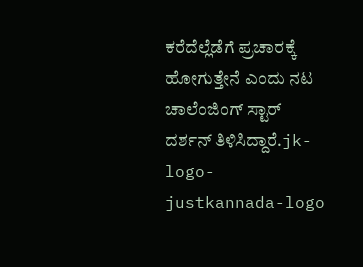ಕರೆದೆಲ್ಲೆಡೆಗೆ ಪ್ರಚಾರಕ್ಕೆ ಹೋಗುತ್ತೇನೆ ಎಂದು ನಟ ಚಾಲೆಂಜಿಂಗ್ ಸ್ಟಾರ್ ದರ್ಶನ್ ತಿಳಿಸಿದ್ದಾರೆ.jk-logo-justkannada-logo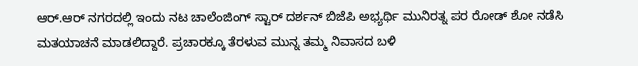ಆರ್.ಆರ್ ನಗರದಲ್ಲಿ ಇಂದು ನಟ ಚಾಲೆಂಜಿಂಗ್ ಸ್ಟಾರ್ ದರ್ಶನ್ ಬಿಜೆಪಿ ಅಭ್ಯರ್ಥಿ ಮುನಿರತ್ನ ಪರ ರೋಡ್ ಶೋ ನಡೆಸಿ ಮತಯಾಚನೆ ಮಾಡಲಿದ್ದಾರೆ. ಪ್ರಚಾರಕ್ಕೂ ತೆರಳುವ ಮುನ್ನ ತಮ್ಮ ನಿವಾಸದ ಬಳಿ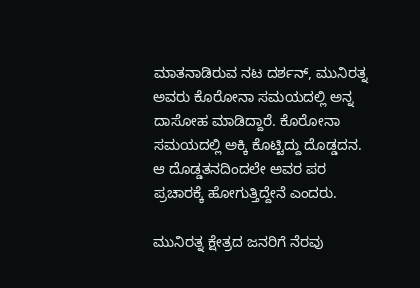ಮಾತನಾಡಿರುವ ನಟ ದರ್ಶನ್, ಮುನಿರತ್ನ ಅವರು ಕೊರೋನಾ ಸಮಯದಲ್ಲಿ ಅನ್ನ ದಾಸೋಹ ಮಾಡಿದ್ದಾರೆ. ಕೊರೋನಾ ಸಮಯದಲ್ಲಿ ಅಕ್ಕಿ ಕೊಟ್ಟಿದ್ದು ದೊಡ್ಡದನ. ಆ ದೊಡ್ಡತನದಿಂದಲೇ ಅವರ ಪರ ಪ್ರಚಾರಕ್ಕೆ ಹೋಗುತ್ತಿದ್ದೇನೆ ಎಂದರು.

ಮುನಿರತ್ನ ಕ್ಷೇತ್ರದ ಜನರಿಗೆ ನೆರವು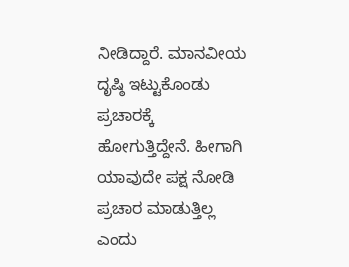ನೀಡಿದ್ದಾರೆ. ಮಾನವೀಯ ದೃಷ್ಠಿ ಇಟ್ಟುಕೊಂಡು ಪ್ರಚಾರಕ್ಕೆ ಹೋಗುತ್ತಿದ್ದೇನೆ. ಹೀಗಾಗಿ ಯಾವುದೇ ಪಕ್ಷ ನೋಡಿ ಪ್ರಚಾರ ಮಾಡುತ್ತಿಲ್ಲ ಎಂದು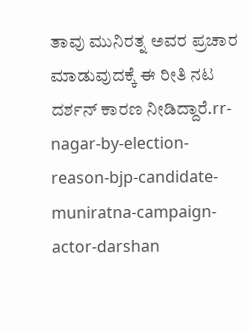ತಾವು ಮುನಿರತ್ನ ಅವರ ಪ್ರಚಾರ ಮಾಡುವುದಕ್ಕೆ ಈ ರೀತಿ ನಟ ದರ್ಶನ್ ಕಾರಣ ನೀಡಿದ್ದಾರೆ.rr-nagar-by-election-reason-bjp-candidate-muniratna-campaign-actor-darshan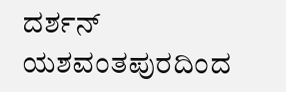ದರ್ಶನ್ ಯಶವಂತಪುರದಿಂದ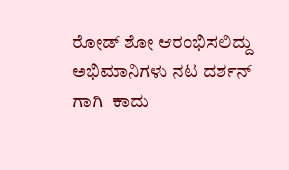ರೋಡ್ ಶೋ ಆರಂಭಿಸಲಿದ್ದು ಅಭಿಮಾನಿಗಳು ನಟ ದರ್ಶನ್ ಗಾಗಿ  ಕಾದು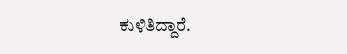ಕುಳಿತಿದ್ದಾರೆ.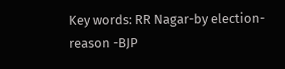Key words: RR Nagar-by election- reason -BJP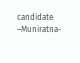candidate –Muniratna-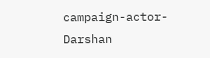campaign-actor- Darshan